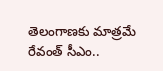తెలంగాణకు మాత్రమే రేవంత్‌ సీఎం..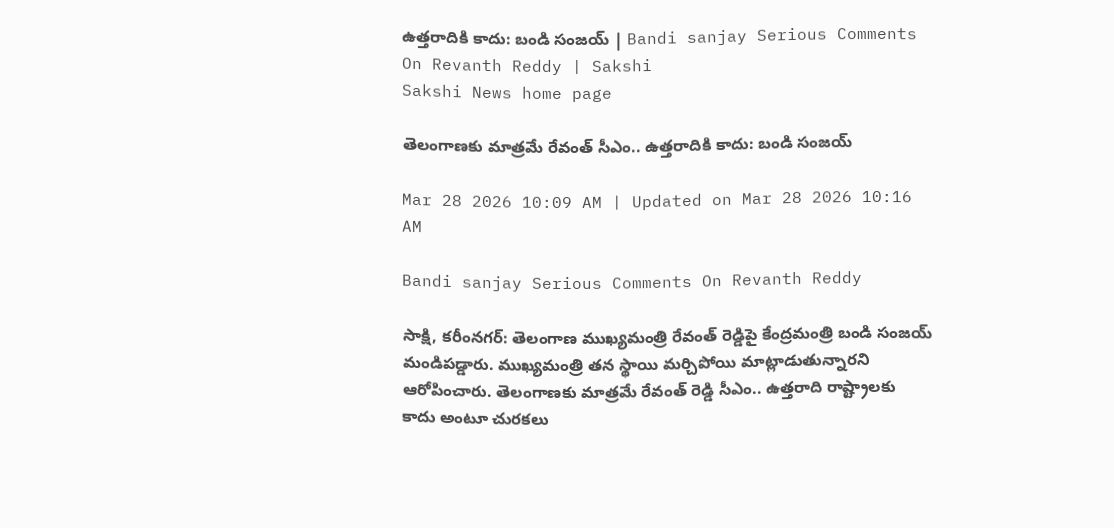ఉత్తరాదికి కాదు: బండి సంజయ్‌ | Bandi sanjay Serious Comments On Revanth Reddy | Sakshi
Sakshi News home page

తెలంగాణకు మాత్రమే రేవంత్‌ సీఎం.. ఉత్తరాదికి కాదు: బండి సంజయ్‌

Mar 28 2026 10:09 AM | Updated on Mar 28 2026 10:16 AM

Bandi sanjay Serious Comments On Revanth Reddy

సాక్షి, కరీంనగర్: తెలంగాణ ముఖ్యమంత్రి రేవంత్‌ రెడ్డిపై కేంద్రమంత్రి బండి సంజయ్‌ మండిపడ్డారు. ముఖ్యమంత్రి తన స్థాయి మర్చిపోయి మాట్లాడుతున్నారని ఆరోపించారు. తెలంగాణకు మాత్రమే రేవంత్‌ రెడ్డి సీఎం.. ఉత్తరాది రాష్ట్రాలకు కాదు అంటూ చురకలు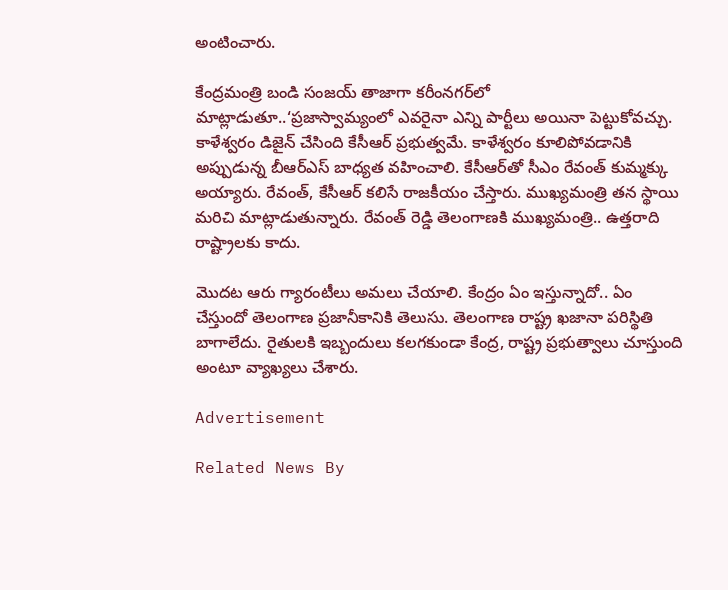అంటించారు.

కేంద్రమంత్రి బండి సంజయ్ తాజాగా కరీంనగర్‌లో మాట్లాడుతూ..‘ప్రజాస్వామ్యంలో ఎవరైనా ఎన్ని పార్టీలు అయినా పెట్టుకోవచ్చు. కాళేశ్వరం డిజైన్ చేసింది కేసీఆర్‌ ప్రభుత్వమే. కాళేశ్వరం కూలిపోవడానికి  అప్పుడున్న బీఆర్ఎస్ బాధ్యత వహించాలి. కేసీఆర్‌తో సీఎం రేవంత్‌ కుమ్మక్కు అయ్యారు. రేవంత్‌, కేసీఆర్‌ కలిసే రాజకీయం చేస్తారు. ముఖ్యమంత్రి తన స్థాయి మరిచి మాట్లాడుతున్నారు. రేవంత్ రెడ్డి తెలంగాణకి ముఖ్యమంత్రి.. ఉత్తరాది రాష్ట్రాలకు కాదు.

మొదట ఆరు గ్యారంటీలు అమలు చేయాలి. కేంద్రం ఏం ఇస్తున్నాదో.. ఏం చేస్తుందో తెలంగాణ ప్రజానీకానికి తెలుసు. తెలంగాణ రాష్ట్ర ఖజానా పరిస్థితి బాగాలేదు. రైతులకి ఇబ్బందులు కలగకుండా కేంద్ర, రాష్ట్ర ప్రభుత్వాలు చూస్తుంది అంటూ వ్యాఖ్యలు చేశారు.

Advertisement

Related News By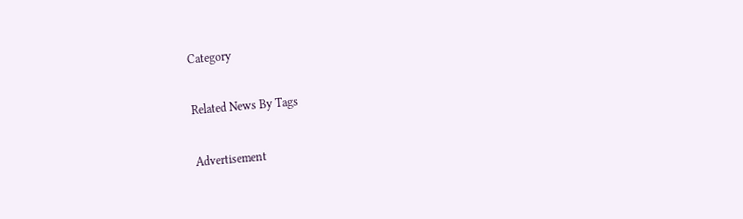Category

Related News By Tags

Advertisement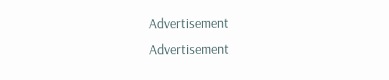Advertisement
Advertisement